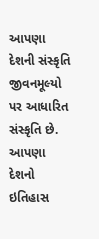આપણા દેશની સંસ્કૃતિ જીવનમૂલ્યો પર આધારિત સંસ્કૃતિ છે. આપણા દેશનો ઇતિહાસ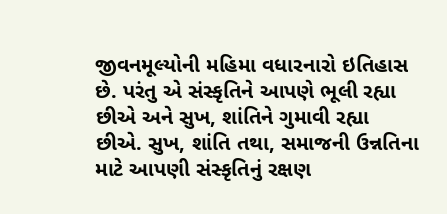જીવનમૂલ્યોની મહિમા વધારનારો ઇતિહાસ છે. પરંતુ એ સંસ્કૃતિને આપણે ભૂલી રહ્યા છીએ અને સુખ, શાંતિને ગુમાવી રહ્યા છીએ. સુખ, શાંતિ તથા, સમાજની ઉન્નતિના માટે આપણી સંસ્કૃતિનું રક્ષણ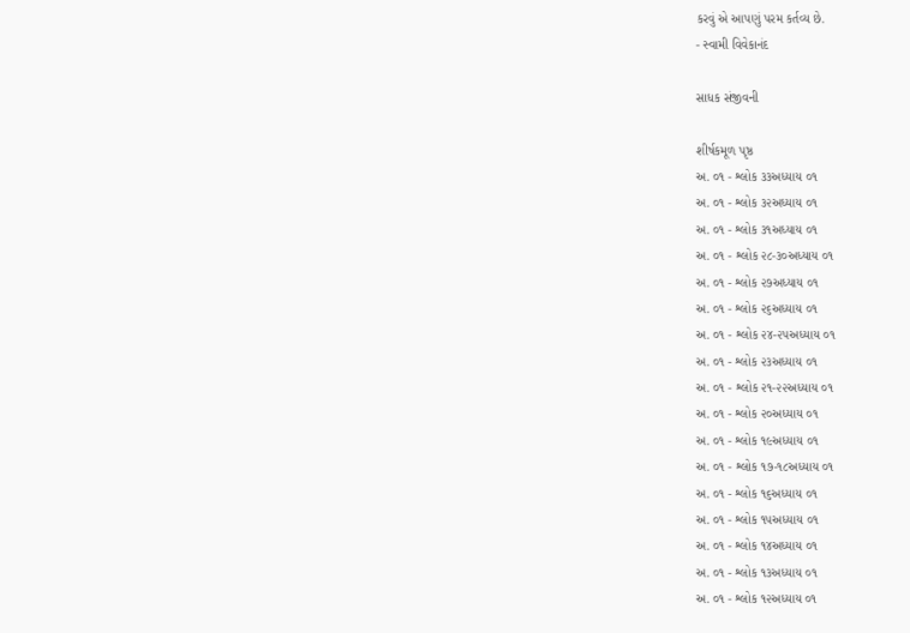કરવું એ આપણું પરમ કર્તવ્ય છે.
- સ્વામી વિવેકાનંદ

સાધક સંજીવની

શીર્ષકમૂળ પૃષ્ઠ
અ. ૦૧ - શ્લોક ૩૩અધ્યાય ૦૧
અ. ૦૧ - શ્લોક ૩૨અધ્યાય ૦૧
અ. ૦૧ - શ્લોક ૩૧અધ્યાય ૦૧
અ. ૦૧ - શ્લોક ૨૮-૩૦અધ્યાય ૦૧
અ. ૦૧ - શ્લોક ૨૭અધ્યાય ૦૧
અ. ૦૧ - શ્લોક ૨૬અધ્યાય ૦૧
અ. ૦૧ - શ્લોક ૨૪-૨૫અધ્યાય ૦૧
અ. ૦૧ - શ્લોક ૨૩અધ્યાય ૦૧
અ. ૦૧ - શ્લોક ૨૧-૨૨અધ્યાય ૦૧
અ. ૦૧ - શ્લોક ૨૦અધ્યાય ૦૧
અ. ૦૧ - શ્લોક ૧૯અધ્યાય ૦૧
અ. ૦૧ - શ્લોક ૧૭-૧૮અધ્યાય ૦૧
અ. ૦૧ - શ્લોક ૧૬અધ્યાય ૦૧
અ. ૦૧ - શ્લોક ૧૫અધ્યાય ૦૧
અ. ૦૧ - શ્લોક ૧૪અધ્યાય ૦૧
અ. ૦૧ - શ્લોક ૧૩અધ્યાય ૦૧
અ. ૦૧ - શ્લોક ૧૨અધ્યાય ૦૧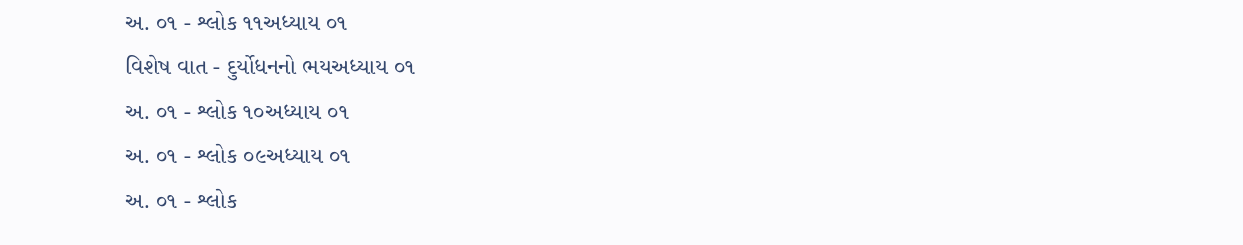અ. ૦૧ - શ્લોક ૧૧અધ્યાય ૦૧
વિશેષ વાત - દુર્યોધનનો ભયઅધ્યાય ૦૧
અ. ૦૧ - શ્લોક ૧૦અધ્યાય ૦૧
અ. ૦૧ - શ્લોક ૦૯અધ્યાય ૦૧
અ. ૦૧ - શ્લોક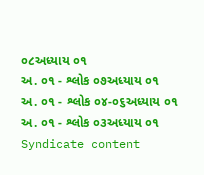૦૮અધ્યાય ૦૧
અ. ૦૧ - શ્લોક ૦૭અધ્યાય ૦૧
અ. ૦૧ - શ્લોક ૦૪-૦૬અધ્યાય ૦૧
અ. ૦૧ - શ્લોક ૦૩અધ્યાય ૦૧
Syndicate content